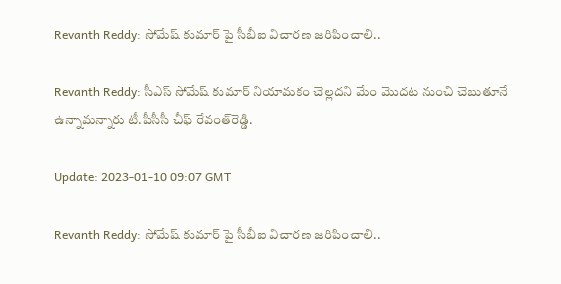Revanth Reddy: సోమేష్ కుమార్ పై సీబీఐ విచారణ జరిపించాలి..

Revanth Reddy: సీఎస్‌ సోమేష్‌ కుమార్‌ నియామకం చెల్లదని మేం మొదట నుంచి చెబుతూనే ఉన్నామన్నారు టీ.పీసీసీ చీఫ్‌ రేవంత్‌రెడ్డి.

Update: 2023-01-10 09:07 GMT

Revanth Reddy: సోమేష్ కుమార్ పై సీబీఐ విచారణ జరిపించాలి..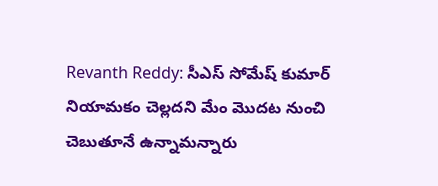Revanth Reddy: సీఎస్‌ సోమేష్‌ కుమార్‌ నియామకం చెల్లదని మేం మొదట నుంచి చెబుతూనే ఉన్నామన్నారు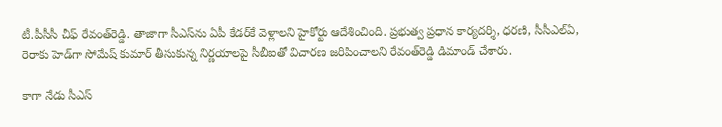టీ.పీసీసీ చీఫ్‌ రేవంత్‌రెడ్డి. తాజాగా సీఎస్‌ను ఏపీ కేడర్‌కే వెళ్లాలని హైకోర్టు ఆదేశించింది. ప్రభుత్వ ప్రధాన కార్యదర్శి, ధరణి, సీసీఎల్‌ఏ, రెరాకు హెడ్‌గా సోమేష్‌ కుమార్‌ తీసుకున్న నిర్ణయాలపై సీబీఐతో విచారణ జరిపించాలని రేవంత్‌రెడ్డి డిమాండ్‌ చేశారు.

కాగా నేడు సీఎస్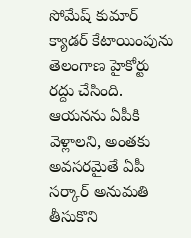సోమేష్ కుమార్ క్యాడర్ కేటాయింపును తెలంగాణ హైకోర్టు రద్దు చేసింది. ఆయనను ఏపీకి వెళ్లాలని, అంతకు అవసరమైతే ఏపీ సర్కార్ అనుమతి తీసుకొని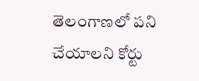తెలంగాణలో పని చేయాలని కోర్టు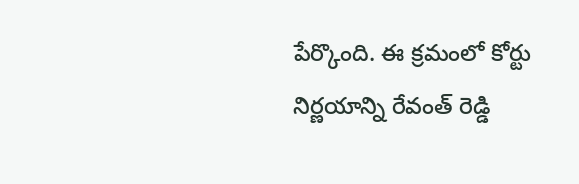పేర్కొంది. ఈ క్రమంలో కోర్టు నిర్ణయాన్ని రేవంత్ రెడ్డి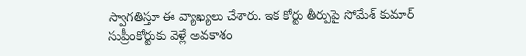స్వాగతిస్తూ ఈ వ్యాఖ్యలు చేశారు. ఇక కోర్టు తీర్పుపై సోమేశ్ కుమార్ సుప్రీంకోర్టుకు వెళ్లే అవకాశం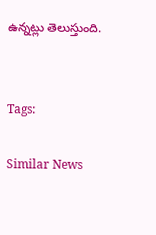ఉన్నట్లు తెలుస్తుంది.


Tags:

Similar News